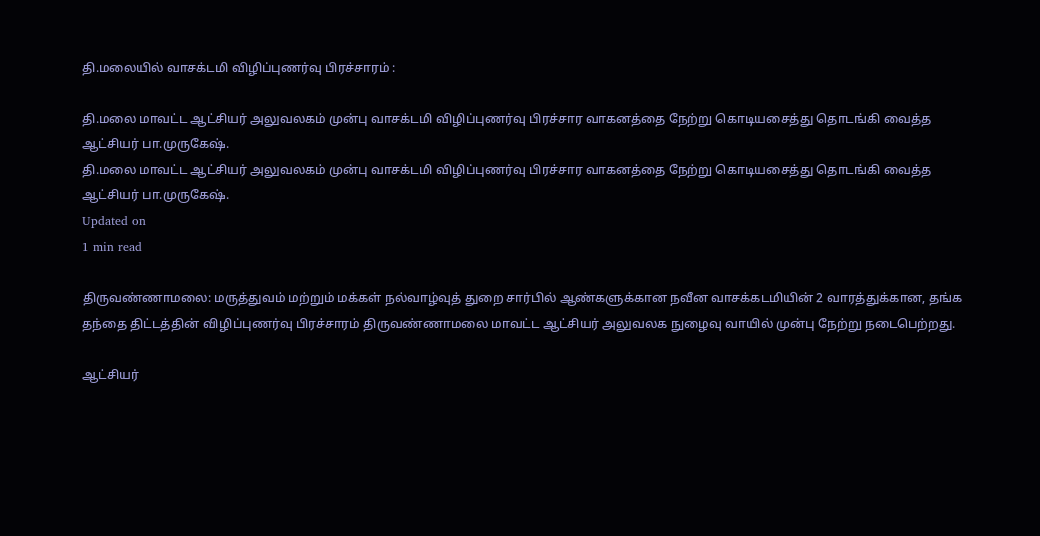தி.மலையில் வாசக்டமி விழிப்புணர்வு பிரச்சாரம் :

தி.மலை மாவட்ட ஆட்சியர் அலுவலகம் முன்பு வாசக்டமி விழிப்புணர்வு பிரச்சார வாகனத்தை நேற்று கொடியசைத்து தொடங்கி வைத்த ஆட்சியர் பா.முருகேஷ்.
தி.மலை மாவட்ட ஆட்சியர் அலுவலகம் முன்பு வாசக்டமி விழிப்புணர்வு பிரச்சார வாகனத்தை நேற்று கொடியசைத்து தொடங்கி வைத்த ஆட்சியர் பா.முருகேஷ்.
Updated on
1 min read

திருவண்ணாமலை: மருத்துவம் மற்றும் மக்கள் நல்வாழ்வுத் துறை சார்பில் ஆண்களுக்கான நவீன வாசக்கடமியின் 2 வாரத்துக்கான, தங்க தந்தை திட்டத்தின் விழிப்புணர்வு பிரச்சாரம் திருவண்ணாமலை மாவட்ட ஆட்சியர் அலுவலக நுழைவு வாயில் முன்பு நேற்று நடைபெற்றது.

ஆட்சியர்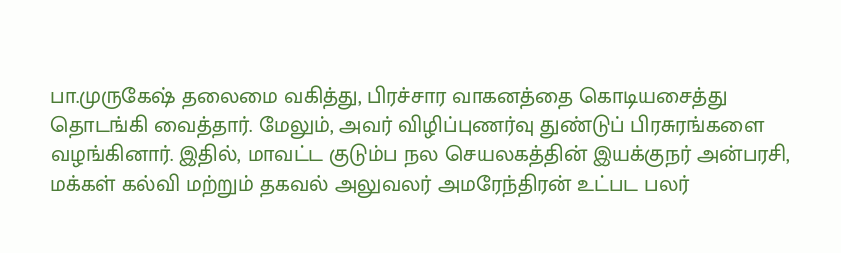பா.முருகேஷ் தலைமை வகித்து, பிரச்சார வாகனத்தை கொடியசைத்து தொடங்கி வைத்தார். மேலும், அவர் விழிப்புணர்வு துண்டுப் பிரசுரங்களை வழங்கினார். இதில், மாவட்ட குடும்ப நல செயலகத்தின் இயக்குநர் அன்பரசி, மக்கள் கல்வி மற்றும் தகவல் அலுவலர் அமரேந்திரன் உட்பட பலர்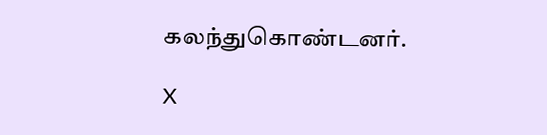கலந்துகொண்டனர்.

X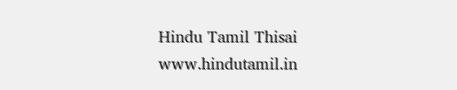Hindu Tamil Thisai
www.hindutamil.in